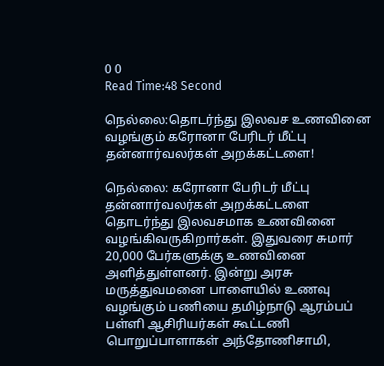0 0
Read Time:48 Second

நெல்லை:தொடர்ந்து இலவச உணவினை வழங்கும் கரோனா பேரிடர் மீட்பு தன்னார்வலர்கள் அறக்கட்டளை!

நெல்லை: கரோனா பேரிடர் மீட்பு தன்னார்வலர்கள் அறக்கட்டளை தொடர்ந்து இலவசமாக உணவினை வழங்கிவருகிறார்கள். இதுவரை சுமார் 20,000 பேர்களுக்கு உணவினை அளித்துள்ளனர். இன்று அரசு மருத்துவமனை பாளையில் உணவு வழங்கும் பணியை தமிழ்நாடு ஆரம்பப் பள்ளி ஆசிரியர்கள் கூட்டணி பொறுப்பாளாகள் அந்தோணிசாமி,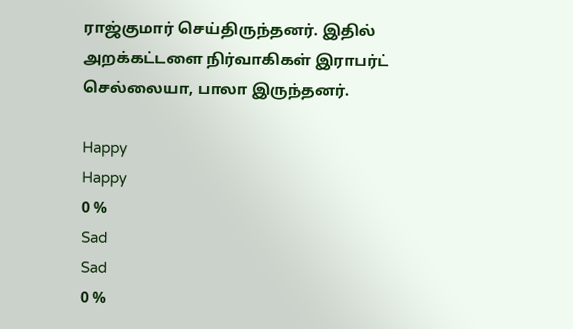ராஜ்குமார் செய்திருந்தனர். இதில் அறக்கட்டளை நிர்வாகிகள் இராபர்ட் செல்லையா, பாலா இருந்தனர்.

Happy
Happy
0 %
Sad
Sad
0 %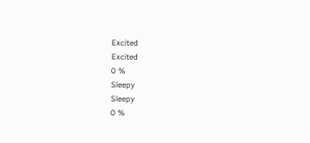Excited
Excited
0 %
Sleepy
Sleepy
0 %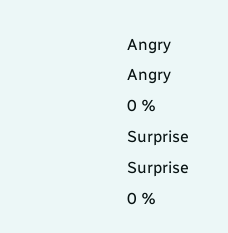Angry
Angry
0 %
Surprise
Surprise
0 %